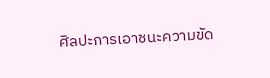ศิลปะการเอาชนะความขัด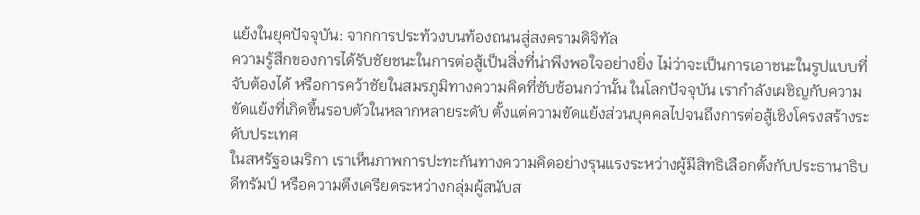แย้งในยุคปัจจุบัน: จากการประท้วงบนท้องถนนสู่สงครามดิจิทัล
ความรู้สึกของการได้รับชัยชนะในการต่อสู้เป็นสิ่งที่น่าพึงพอใจอย่างยิ่ง ไม่ว่าจะเป็นการเอาชนะในรูปแบบที่จับต้องได้ หรือการคว้าชัยในสมรภูมิทางความคิดที่ซับซ้อนกว่านั้น ในโลกปัจจุบัน เรากำลังเผชิญกับความขัดแย้งที่เกิดขึ้นรอบตัวในหลากหลายระดับ ตั้งแต่ความขัดแย้งส่วนบุคคลไปจนถึงการต่อสู้เชิงโครงสร้างระดับประเทศ
ในสหรัฐอเมริกา เราเห็นภาพการปะทะกันทางความคิดอย่างรุนแรงระหว่างผู้มีสิทธิเลือกตั้งกับประธานาธิบดีทรัมป์ หรือความตึงเครียดระหว่างกลุ่มผู้สนับส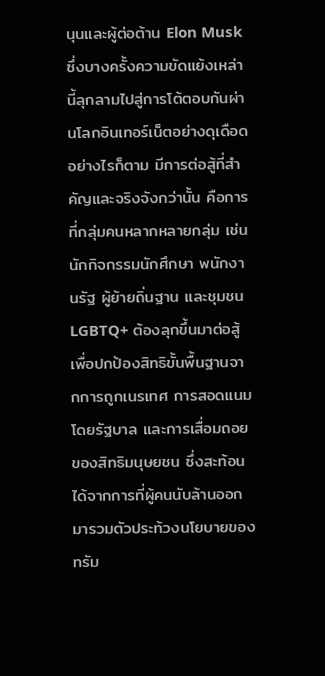นุนและผู้ต่อต้าน Elon Musk ซึ่งบางครั้งความขัดแย้งเหล่านี้ลุกลามไปสู่การโต้ตอบกันผ่านโลกอินเทอร์เน็ตอย่างดุเดือด
อย่างไรก็ตาม มีการต่อสู้ที่สำคัญและจริงจังกว่านั้น คือการที่กลุ่มคนหลากหลายกลุ่ม เช่น นักกิจกรรมนักศึกษา พนักงานรัฐ ผู้ย้ายถิ่นฐาน และชุมชน LGBTQ+ ต้องลุกขึ้นมาต่อสู้เพื่อปกป้องสิทธิขั้นพื้นฐานจากการถูกเนรเทศ การสอดแนมโดยรัฐบาล และการเสื่อมถอยของสิทธิมนุษยชน ซึ่งสะท้อนได้จากการที่ผู้คนนับล้านออกมารวมตัวประท้วงนโยบายของทรัม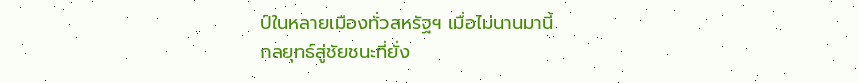ป์ในหลายเมืองทั่วสหรัฐฯ เมื่อไม่นานมานี้
กลยุทธ์สู่ชัยชนะที่ยั่ง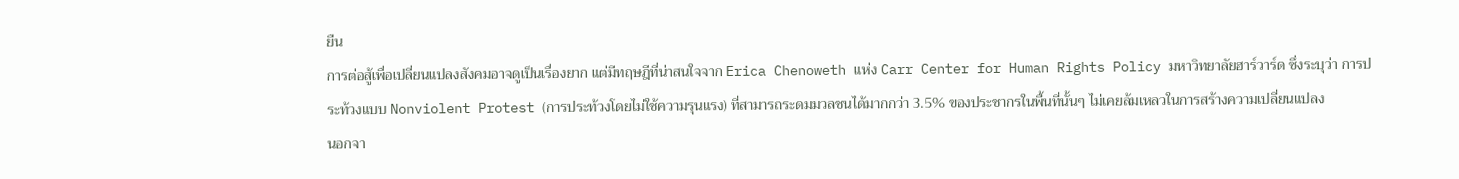ยืน
การต่อสู้เพื่อเปลี่ยนแปลงสังคมอาจดูเป็นเรื่องยาก แต่มีทฤษฎีที่น่าสนใจจาก Erica Chenoweth แห่ง Carr Center for Human Rights Policy มหาวิทยาลัยฮาร์วาร์ด ซึ่งระบุว่า การประท้วงแบบ Nonviolent Protest (การประท้วงโดยไม่ใช้ความรุนแรง) ที่สามารถระดมมวลชนได้มากกว่า 3.5% ของประชากรในพื้นที่นั้นๆ ไม่เคยล้มเหลวในการสร้างความเปลี่ยนแปลง
นอกจา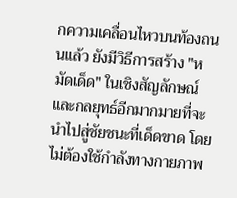กความเคลื่อนไหวบนท้องถนนแล้ว ยังมีวิธีการสร้าง "หมัดเด็ด" ในเชิงสัญลักษณ์และกลยุทธ์อีกมากมายที่จะนำไปสู่ชัยชนะที่เด็ดขาด โดยไม่ต้องใช้กำลังทางกายภาพ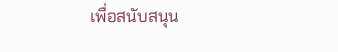เพื่อสนับสนุน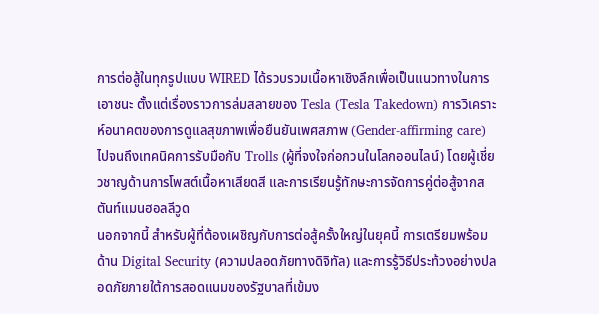การต่อสู้ในทุกรูปแบบ WIRED ได้รวบรวมเนื้อหาเชิงลึกเพื่อเป็นแนวทางในการเอาชนะ ตั้งแต่เรื่องราวการล่มสลายของ Tesla (Tesla Takedown) การวิเคราะห์อนาคตของการดูแลสุขภาพเพื่อยืนยันเพศสภาพ (Gender-affirming care) ไปจนถึงเทคนิคการรับมือกับ Trolls (ผู้ที่จงใจก่อกวนในโลกออนไลน์) โดยผู้เชี่ยวชาญด้านการโพสต์เนื้อหาเสียดสี และการเรียนรู้ทักษะการจัดการคู่ต่อสู้จากสตันท์แมนฮอลลีวูด
นอกจากนี้ สำหรับผู้ที่ต้องเผชิญกับการต่อสู้ครั้งใหญ่ในยุคนี้ การเตรียมพร้อมด้าน Digital Security (ความปลอดภัยทางดิจิทัล) และการรู้วิธีประท้วงอย่างปลอดภัยภายใต้การสอดแนมของรัฐบาลที่เข้มง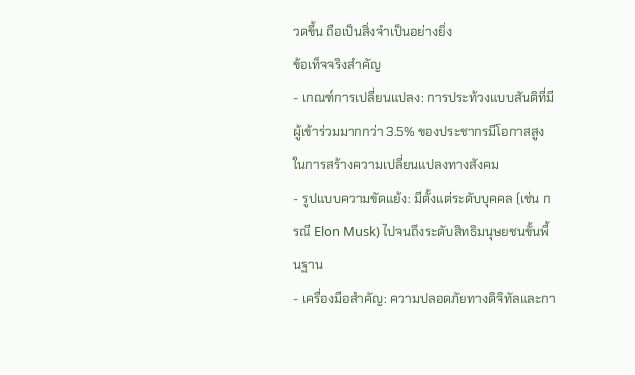วดขึ้น ถือเป็นสิ่งจำเป็นอย่างยิ่ง
ข้อเท็จจริงสำคัญ
- เกณฑ์การเปลี่ยนแปลง: การประท้วงแบบสันติที่มีผู้เข้าร่วมมากกว่า 3.5% ของประชากรมีโอกาสสูงในการสร้างความเปลี่ยนแปลงทางสังคม
- รูปแบบความขัดแย้ง: มีตั้งแต่ระดับบุคคล (เช่น กรณี Elon Musk) ไปจนถึงระดับสิทธิมนุษยชนขั้นพื้นฐาน
- เครื่องมือสำคัญ: ความปลอดภัยทางดิจิทัลและกา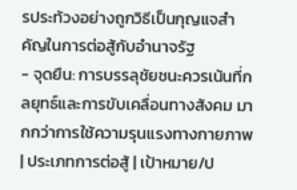รประท้วงอย่างถูกวิธีเป็นกุญแจสำคัญในการต่อสู้กับอำนาจรัฐ
- จุดยืน: การบรรลุชัยชนะควรเน้นที่กลยุทธ์และการขับเคลื่อนทางสังคม มากกว่าการใช้ความรุนแรงทางกายภาพ
| ประเภทการต่อสู้ | เป้าหมาย/ป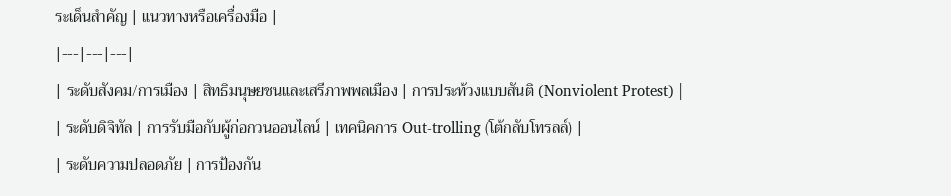ระเด็นสำคัญ | แนวทางหรือเครื่องมือ |
|---|---|---|
| ระดับสังคม/การเมือง | สิทธิมนุษยชนและเสรีภาพพลเมือง | การประท้วงแบบสันติ (Nonviolent Protest) |
| ระดับดิจิทัล | การรับมือกับผู้ก่อกวนออนไลน์ | เทคนิคการ Out-trolling (โต้กลับโทรลล์) |
| ระดับความปลอดภัย | การป้องกัน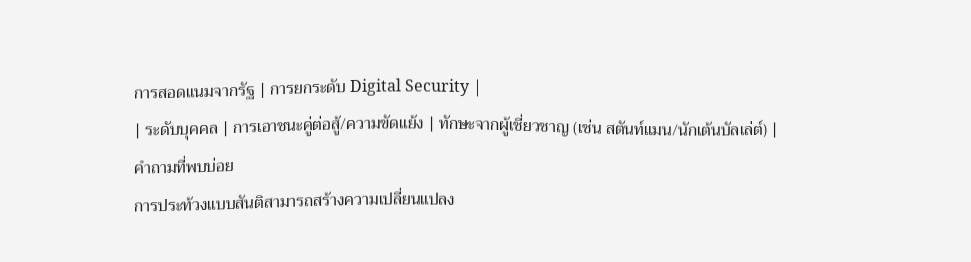การสอดแนมจากรัฐ | การยกระดับ Digital Security |
| ระดับบุคคล | การเอาชนะคู่ต่อสู้/ความขัดแย้ง | ทักษะจากผู้เชี่ยวชาญ (เช่น สตันท์แมน/นักเต้นบัลเล่ต์) |
คำถามที่พบบ่อย
การประท้วงแบบสันติสามารถสร้างความเปลี่ยนแปลง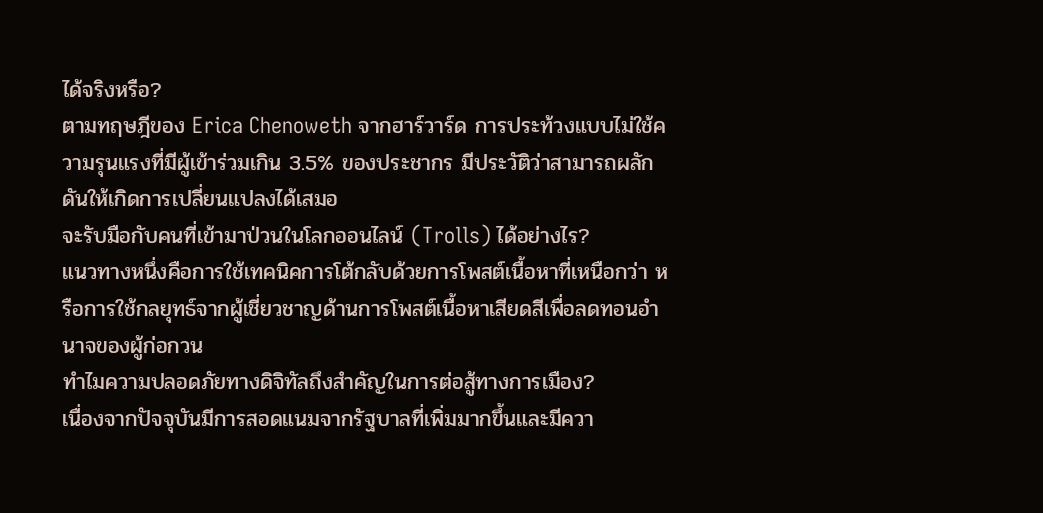ได้จริงหรือ?
ตามทฤษฎีของ Erica Chenoweth จากฮาร์วาร์ด การประท้วงแบบไม่ใช้ความรุนแรงที่มีผู้เข้าร่วมเกิน 3.5% ของประชากร มีประวัติว่าสามารถผลักดันให้เกิดการเปลี่ยนแปลงได้เสมอ
จะรับมือกับคนที่เข้ามาป่วนในโลกออนไลน์ (Trolls) ได้อย่างไร?
แนวทางหนึ่งคือการใช้เทคนิคการโต้กลับด้วยการโพสต์เนื้อหาที่เหนือกว่า หรือการใช้กลยุทธ์จากผู้เชี่ยวชาญด้านการโพสต์เนื้อหาเสียดสีเพื่อลดทอนอำนาจของผู้ก่อกวน
ทำไมความปลอดภัยทางดิจิทัลถึงสำคัญในการต่อสู้ทางการเมือง?
เนื่องจากปัจจุบันมีการสอดแนมจากรัฐบาลที่เพิ่มมากขึ้นและมีควา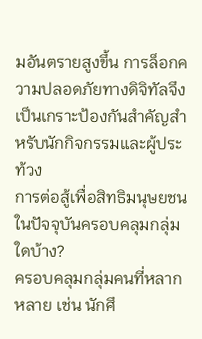มอันตรายสูงขึ้น การล็อกความปลอดภัยทางดิจิทัลจึงเป็นเกราะป้องกันสำคัญสำหรับนักกิจกรรมและผู้ประท้วง
การต่อสู้เพื่อสิทธิมนุษยชนในปัจจุบันครอบคลุมกลุ่มใดบ้าง?
ครอบคลุมกลุ่มคนที่หลากหลาย เช่น นักศึ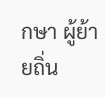กษา ผู้ย้ายถิ่น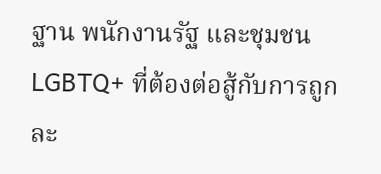ฐาน พนักงานรัฐ และชุมชน LGBTQ+ ที่ต้องต่อสู้กับการถูกละ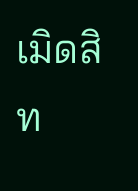เมิดสิท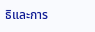ธิและการ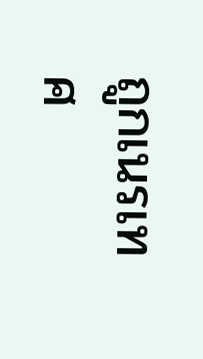ถูกเนรเทศ